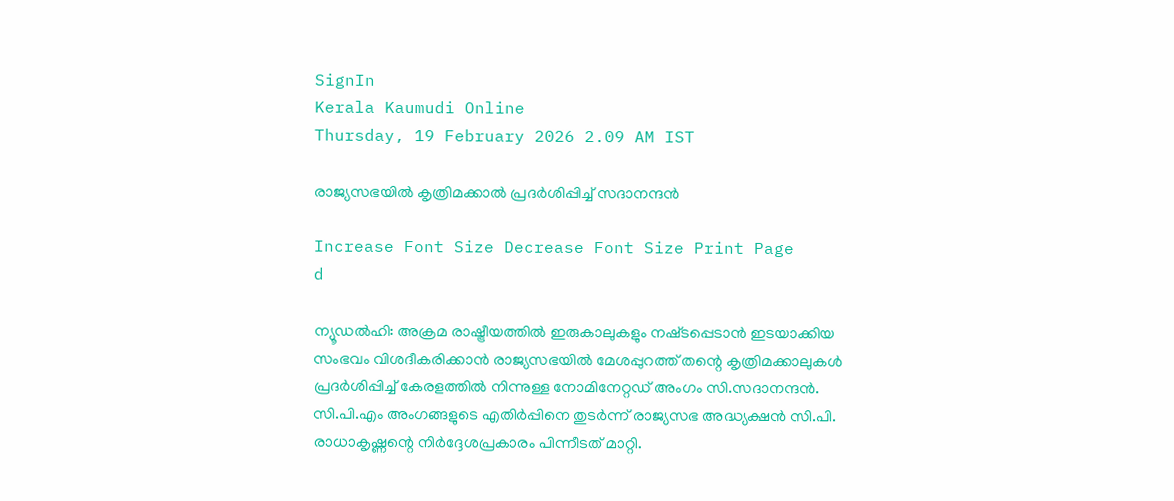SignIn
Kerala Kaumudi Online
Thursday, 19 February 2026 2.09 AM IST

രാജ്യസഭയിൽ കൃത്രിമക്കാൽ പ്രദർശിപ്പിച്ച് സദാനന്ദൻ

Increase Font Size Decrease Font Size Print Page
d

ന്യൂഡൽഹി: അക്രമ രാഷ്ട്രീയത്തിൽ ഇരുകാലുകളും നഷ്‌ടപ്പെടാൻ ഇടയാക്കിയ സംഭവം വിശദീകരിക്കാൻ രാജ്യസഭയിൽ മേശപ്പുറത്ത് തന്റെ കൃത്രിമക്കാലുകൾ പ്രദർശിപ്പിച്ച് കേരളത്തിൽ നിന്നുള്ള നോമിനേറ്റഡ് അംഗം സി.സദാനന്ദൻ. സി.പി.എം അംഗങ്ങളുടെ എതിർപ്പിനെ തുടർന്ന് രാജ്യസഭ അദ്ധ്യക്ഷൻ സി.പി. രാധാകൃഷ്ണന്റെ നിർദ്ദേശപ്രകാരം പിന്നീടത് മാറ്റി.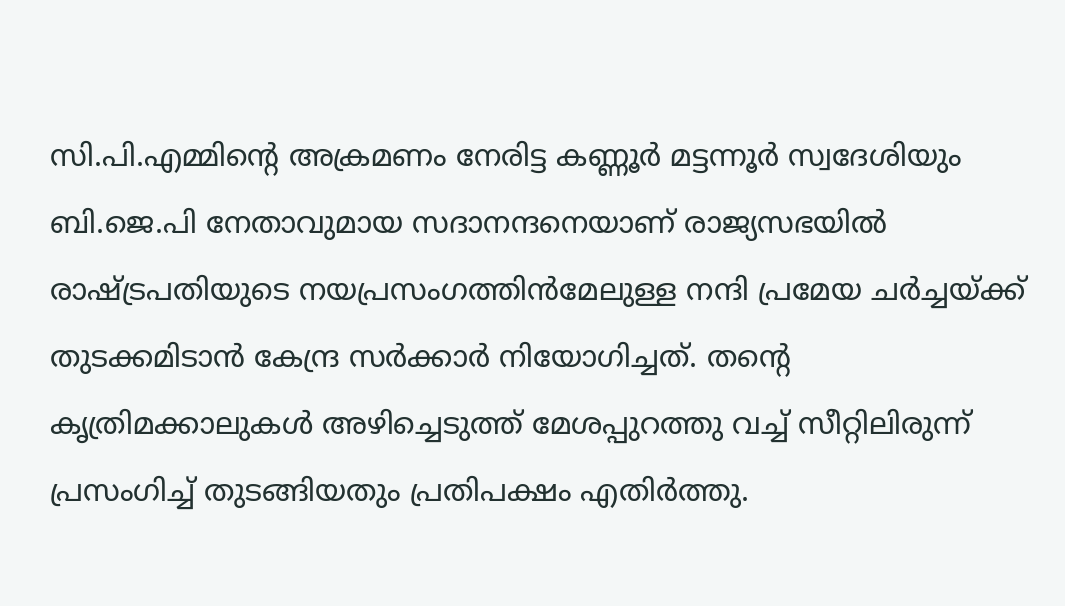സി.പി.എമ്മിന്റെ അക്രമണം നേരിട്ട കണ്ണൂർ മട്ടന്നൂർ സ്വദേശിയും ബി.ജെ.പി നേതാവുമായ സദാനന്ദനെയാണ് രാജ്യസഭയിൽ രാഷ്‌ട്രപതിയുടെ നയപ്രസംഗത്തിൻമേലുള്ള നന്ദി പ്രമേയ ചർച്ചയ്‌ക്ക് തുടക്കമിടാൻ കേന്ദ്ര സർക്കാർ നിയോഗിച്ചത്. തന്റെ കൃത്രിമക്കാലുകൾ അഴിച്ചെടുത്ത് മേശപ്പുറത്തു വച്ച് സീറ്റിലിരുന്ന് പ്രസംഗിച്ച് തുടങ്ങിയതും പ്രതിപക്ഷം എതിർത്തു.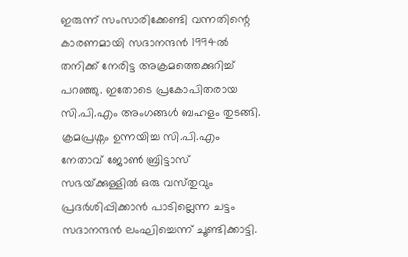ഇരുന്ന് സംസാരിക്കേണ്ടി വന്നതിന്റെ കാരണമായി സദാനന്ദൻ 1994ൽ തനിക്ക് നേരിട്ട അക്രമത്തെക്കുറിച്ച് പറഞ്ഞു. ഇതോടെ പ്രകോപിതരായ സി.പി.എം അംഗങ്ങൾ ബഹളം തുടങ്ങി. ക്രമപ്രശ്നം ഉന്നയിച്ച സി.പി.എം നേതാവ് ജോൺ ബ്രിട്ടാസ് സഭയ്‌ക്കുള്ളിൽ ഒരു വസ്‌തുവും പ്രദർശിപ്പിക്കാൻ പാടില്ലെന്ന ചട്ടം സദാനന്ദൻ ലംഘിച്ചെന്ന് ചൂണ്ടിക്കാട്ടി.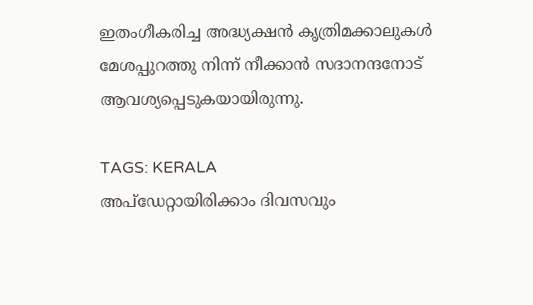ഇതംഗീകരിച്ച അദ്ധ്യക്ഷൻ കൃത്രിമക്കാലുകൾ മേശപ്പുറത്തു നിന്ന് നീക്കാൻ സദാനന്ദനോട് ആവശ്യപ്പെടുകയായിരുന്നു.

TAGS: KERALA
അപ്ഡേറ്റായിരിക്കാം ദിവസവും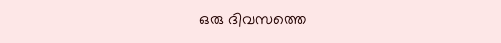ഒരു ദിവസത്തെ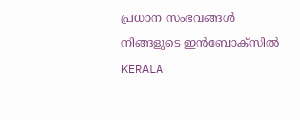പ്രധാന സംഭവങ്ങൾ നിങ്ങളുടെ ഇൻബോക്സിൽ
KERALA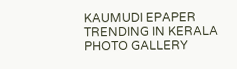KAUMUDI EPAPER
TRENDING IN KERALA
PHOTO GALLERY